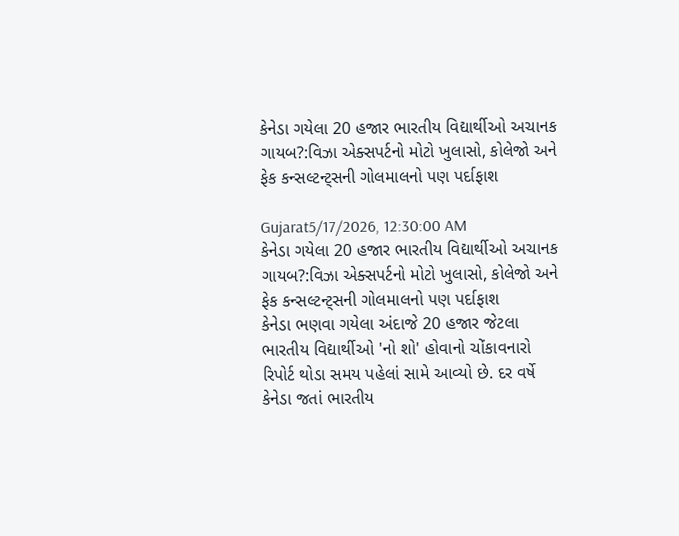કેનેડા ગયેલા 20 હજાર ભારતીય વિદ્યાર્થીઓ અચાનક ગાયબ?:વિઝા એક્સપર્ટનો મોટો ખુલાસો, કોલેજો અને ફેક કન્સલ્ટન્ટ્સની ગોલમાલનો પણ પર્દાફાશ

Gujarat5/17/2026, 12:30:00 AM
કેનેડા ગયેલા 20 હજાર ભારતીય વિદ્યાર્થીઓ અચાનક ગાયબ?:વિઝા એક્સપર્ટનો મોટો ખુલાસો, કોલેજો અને ફેક કન્સલ્ટન્ટ્સની ગોલમાલનો પણ પર્દાફાશ
કેનેડા ભણવા ગયેલા અંદાજે 20 હજાર જેટલા ભારતીય વિદ્યાર્થીઓ 'નો શો' હોવાનો ચોંકાવનારો રિપોર્ટ થોડા સમય પહેલાં સામે આવ્યો છે. દર વર્ષે કેનેડા જતાં ભારતીય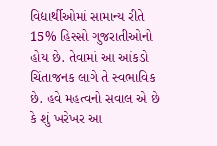વિદ્યાર્થીઓમાં સામાન્ય રીતે 15% હિસ્સો ગુજરાતીઓનો હોય છે. તેવામાં આ આંકડો ચિંતાજનક લાગે તે સ્વભાવિક છે. હવે મહત્વનો સવાલ એ છે કે શું ખરેખર આ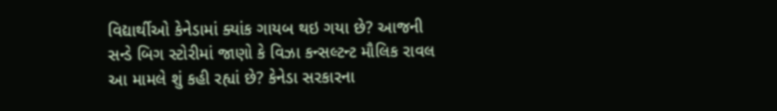વિદ્યાર્થીઓ કેનેડામાં ક્યાંક ગાયબ થઇ ગયા છે? આજની સન્ડે બિગ સ્ટોરીમાં જાણો કે વિઝા કન્સલ્ટન્ટ મૌલિક રાવલ આ મામલે શું કહી રહ્યાં છે? કેનેડા સરકારના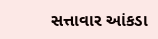સત્તાવાર આંકડા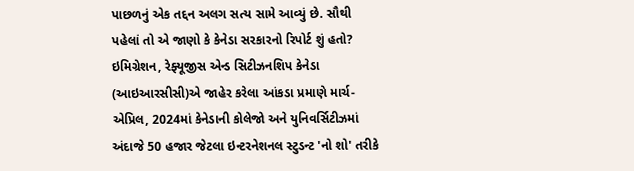પાછળનું એક તદ્દન અલગ સત્ય સામે આવ્યું છે. સૌથી પહેલાં તો એ જાણો કે કેનેડા સરકારનો રિપોર્ટ શું હતો? ઇમિગ્રેશન, રેફ્યૂજીસ એન્ડ સિટીઝનશિપ કેનેડા (આઇઆરસીસી)એ જાહેર કરેલા આંકડા પ્રમાણે માર્ચ-એપ્રિલ, 2024માં કેનેડાની કોલેજો અને યુનિવર્સિટીઝમાં અંદાજે 50 હજાર જેટલા ઇન્ટરનેશનલ સ્ટુડન્ટ 'નો શો' તરીકે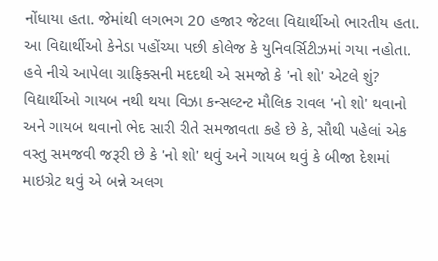નોંધાયા હતા. જેમાંથી લગભગ 20 હજાર જેટલા વિદ્યાર્થીઓ ભારતીય હતા. આ વિદ્યાર્થીઓ કેનેડા પહોંચ્યા પછી કોલેજ કે યુનિવર્સિટીઝમાં ગયા નહોતા. હવે નીચે આપેલા ગ્રાફિક્સની મદદથી એ સમજો કે 'નો શો' એટલે શું? વિદ્યાર્થીઓ ગાયબ નથી થયા વિઝા કન્સલ્ટન્ટ મૌલિક રાવલ 'નો શો' થવાનો અને ગાયબ થવાનો ભેદ સારી રીતે સમજાવતા કહે છે કે, સૌથી પહેલાં એક વસ્તુ સમજવી જરૂરી છે કે 'નો શો' થવું અને ગાયબ થવું કે બીજા દેશમાં માઇગ્રેટ થવું એ બન્ને અલગ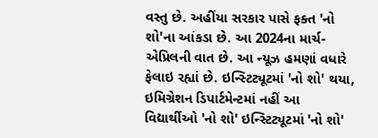વસ્તુ છે. અહીંયા સરકાર પાસે ફક્ત 'નો શો'ના આંકડા છે. આ 2024ના માર્ચ-એપ્રિલની વાત છે. આ ન્યૂઝ હમણાં વધારે ફેલાઇ રહ્યાં છે. ઇન્સ્ટિટ્યૂટમાં 'નો શો' થયા, ઇમિગ્રેશન ડિપાર્ટમેન્ટમાં નહીં આ વિદ્યાર્થીઓ 'નો શો' ઇન્સ્ટિટ્યૂટમાં 'નો શો'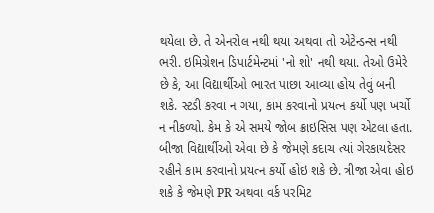થયેલા છે. તે એનરોલ નથી થયા અથવા તો એટેન્ડન્સ નથી ભરી. ઇમિગ્રેશન ડિપાર્ટમેન્ટમાં 'નો શો' નથી થયા. તેઓ ઉમેરે છે કે, આ વિદ્યાર્થીઓ ભારત પાછા આવ્યા હોય તેવું બની શકે. સ્ટડી કરવા ન ગયા, કામ કરવાનો પ્રયત્ન કર્યો પણ ખર્ચો ન નીકળ્યો. કેમ કે એ સમયે જોબ ક્રાઇસિસ પણ એટલા હતા. બીજા વિદ્યાર્થીઓ એવા છે કે જેમણે કદાચ ત્યાં ગેરકાયદેસર રહીને કામ કરવાનો પ્રયત્ન કર્યો હોઇ શકે છે. ત્રીજા એવા હોઇ શકે કે જેમણે PR અથવા વર્ક પરમિટ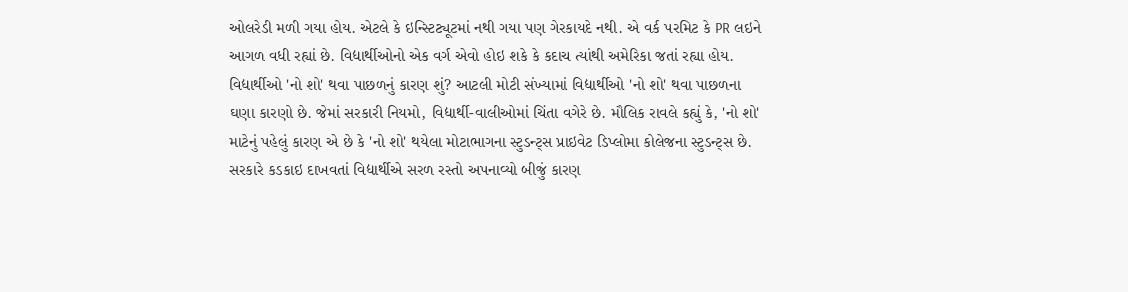ઓલરેડી મળી ગયા હોય. એટલે કે ઇન્સ્ટિટ્યૂટમાં નથી ગયા પણ ગેરકાયદે નથી. એ વર્ક પરમિટ કે PR લઇને આગળ વધી રહ્યાં છે. વિદ્યાર્થીઓનો એક વર્ગ એવો હોઇ શકે કે કદાચ ત્યાંથી અમેરિકા જતાં રહ્યા હોય. વિદ્યાર્થીઓ 'નો શો' થવા પાછળનું કારણ શું? આટલી મોટી સંખ્યામાં વિદ્યાર્થીઓ 'નો શો' થવા પાછળના ઘણા કારણો છે. જેમાં સરકારી નિયમો, વિદ્યાર્થી-વાલીઓમાં ચિંતા વગેરે છે. મૌલિક રાવલે કહ્યું કે, 'નો શો' માટેનું પહેલું કારણ એ છે કે 'નો શો' થયેલા મોટાભાગના સ્ટુડન્ટ્સ પ્રાઇવેટ ડિપ્લોમા કોલેજના સ્ટુડન્ટ્સ છે. સરકારે કડકાઇ દાખવતાં વિદ્યાર્થીએ સરળ રસ્તો અપનાવ્યો બીજું કારણ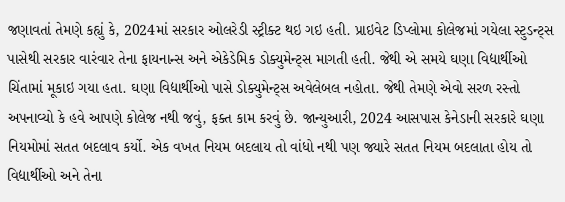જણાવતાં તેમણે કહ્યું કે, 2024માં સરકાર ઓલરેડી સ્ટ્રીક્ટ થઇ ગઇ હતી. પ્રાઇવેટ ડિપ્લોમા કોલેજમાં ગયેલા સ્ટુડન્ટ્સ પાસેથી સરકાર વારંવાર તેના ફાયનાન્સ અને એકેડેમિક ડોક્યુમેન્ટ્સ માગતી હતી. જેથી એ સમયે ઘણા વિદ્યાર્થીઓ ચિંતામાં મૂકાઇ ગયા હતા. ઘણા વિદ્યાર્થીઓ પાસે ડોક્યુમેન્ટ્સ અવેલેબલ નહોતા. જેથી તેમણે એવો સરળ રસ્તો અપનાવ્યો કે હવે આપણે કોલેજ નથી જવું, ફક્ત કામ કરવું છે. જાન્યુઆરી, 2024 આસપાસ કેનેડાની સરકારે ઘણા નિયમોમાં સતત બદલાવ કર્યો. એક વખત નિયમ બદલાય તો વાંધો નથી પણ જ્યારે સતત નિયમ બદલાતા હોય તો વિદ્યાર્થીઓ અને તેના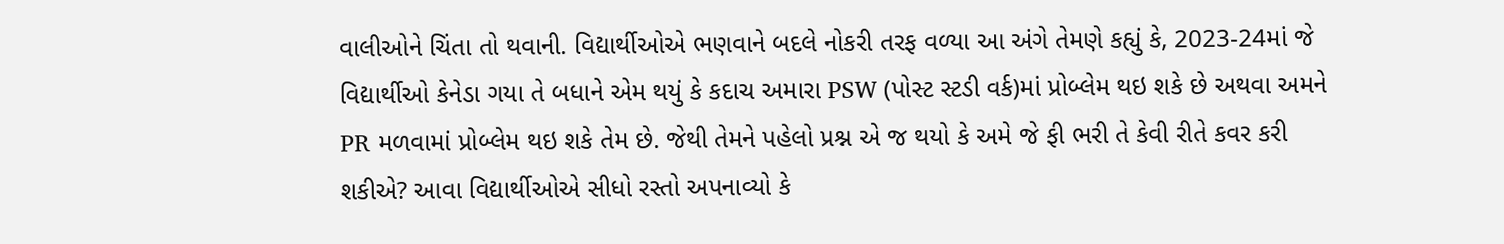વાલીઓને ચિંતા તો થવાની. વિદ્યાર્થીઓએ ભણવાને બદલે નોકરી તરફ વળ્યા આ અંગે તેમણે કહ્યું કે, 2023-24માં જે વિદ્યાર્થીઓ કેનેડા ગયા તે બધાને એમ થયું કે કદાચ અમારા PSW (પોસ્ટ સ્ટડી વર્ક)માં પ્રોબ્લેમ થઇ શકે છે અથવા અમને PR મળવામાં પ્રોબ્લેમ થઇ શકે તેમ છે. જેથી તેમને પહેલો પ્રશ્ન એ જ થયો કે અમે જે ફી ભરી તે કેવી રીતે કવર કરી શકીએ? આવા વિદ્યાર્થીઓએ સીધો રસ્તો અપનાવ્યો કે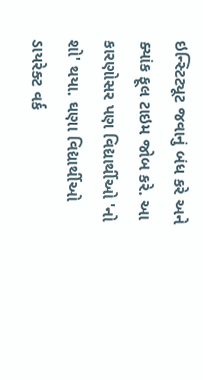ઇન્સ્ટિટ્યૂટ જવાનું બંધ કરે અને ક્યાંક ફૂલ ટાઇમ જોબ કરે. આ કારણોસર પણ વિદ્યાર્થીઓ 'નો શો' થયા. ઘણા વિદ્યાર્થીઓ ડાયરેક્ટ વર્ક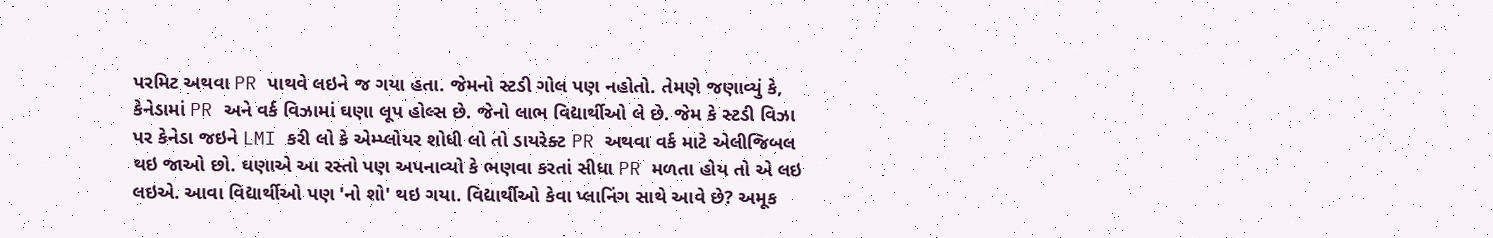પરમિટ અથવા PR પાથવે લઇને જ ગયા હતા. જેમનો સ્ટડી ગોલ પણ નહોતો. તેમણે જણાવ્યું કે, કેનેડામાં PR અને વર્ક વિઝામાં ઘણા લૂપ હોલ્સ છે. જેનો લાભ વિદ્યાર્થીઓ લે છે. જેમ કે સ્ટડી વિઝા પર કેનેડા જઇને LMI કરી લો કે એમ્પ્લોયર શોધી લો તો ડાયરેક્ટ PR અથવા વર્ક માટે એલીજિબલ થઇ જાઓ છો. ઘણાએ આ રસ્તો પણ અપનાવ્યો કે ભણવા કરતાં સીધા PR મળતા હોય તો એ લઇ લઇએ. આવા વિદ્યાર્થીઓ પણ 'નો શો' થઇ ગયા. વિદ્યાર્થીઓ કેવા પ્લાનિંગ સાથે આવે છે? અમૂક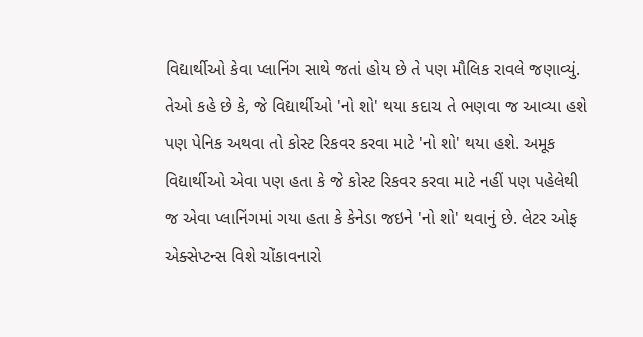વિદ્યાર્થીઓ કેવા પ્લાનિંગ સાથે જતાં હોય છે તે પણ મૌલિક રાવલે જણાવ્યું. તેઓ કહે છે કે, જે વિદ્યાર્થીઓ 'નો શો' થયા કદાચ તે ભણવા જ આવ્યા હશે પણ પેનિક અથવા તો કોસ્ટ રિકવર કરવા માટે 'નો શો' થયા હશે. અમૂક વિદ્યાર્થીઓ એવા પણ હતા કે જે કોસ્ટ રિકવર કરવા માટે નહીં પણ પહેલેથી જ એવા પ્લાનિંગમાં ગયા હતા કે કેનેડા જઇને 'નો શો' થવાનું છે. લેટર ઓફ એક્સેપ્ટન્સ વિશે ચોંકાવનારો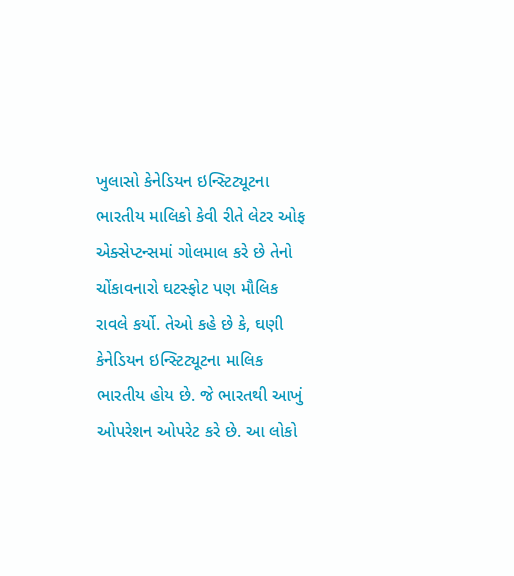ખુલાસો કેનેડિયન ઇન્સ્ટિટ્યૂટના ભારતીય માલિકો કેવી રીતે લેટર ઓફ એક્સેપ્ટન્સમાં ગોલમાલ કરે છે તેનો ચોંકાવનારો ઘટસ્ફોટ પણ મૌલિક રાવલે કર્યો. તેઓ કહે છે કે, ઘણી કેનેડિયન ઇન્સ્ટિટ્યૂટના માલિક ભારતીય હોય છે. જે ભારતથી આખું ઓપરેશન ઓપરેટ કરે છે. આ લોકો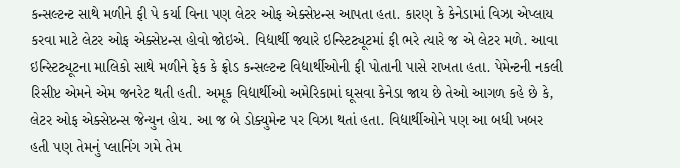કન્સલ્ટન્ટ સાથે મળીને ફી પે કર્યા વિના પણ લેટર ઓફ એક્સેપ્ટન્સ આપતા હતા. કારણ કે કેનેડામાં વિઝા એપ્લાય કરવા માટે લેટર ઓફ એક્સેપ્ટન્સ હોવો જોઇએ. વિદ્યાર્થી જ્યારે ઇન્સ્ટિટ્યૂટમાં ફી ભરે ત્યારે જ એ લેટર મળે. આવા ઇન્સ્ટિટ્યૂટના માલિકો સાથે મળીને ફેક કે ફ્રોડ કન્સલ્ટન્ટ વિદ્યાર્થીઓની ફી પોતાની પાસે રાખતા હતા. પેમેન્ટની નકલી રિસીપ્ટ એમને એમ જનરેટ થતી હતી. અમૂક વિદ્યાર્થીઓ અમેરિકામાં ઘૂસવા કેનેડા જાય છે તેઓ આગળ કહે છે કે, લેટર ઓફ એક્સેપ્ટન્સ જેન્યુન હોય. આ જ બે ડોક્યુમેન્ટ પર વિઝા થતાં હતા. વિદ્યાર્થીઓને પણ આ બધી ખબર હતી પણ તેમનું પ્લાનિંગ ગમે તેમ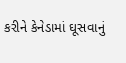કરીને કેનેડામાં ઘૂસવાનું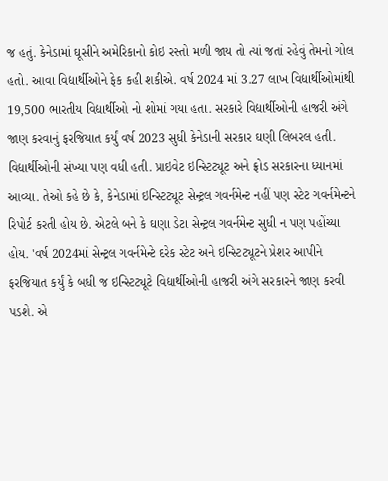જ હતું. કેનેડામાં ઘૂસીને અમેરિકાનો કોઇ રસ્તો મળી જાય તો ત્યાં જતાં રહેવું તેમનો ગોલ હતો. આવા વિદ્યાર્થીઓને ફેક કહી શકીએ. વર્ષ 2024 માં 3.27 લાખ વિદ્યાર્થીઓમાંથી 19,500 ભારતીય વિદ્યાર્થીઓ નો શોમાં ગયા હતા. સરકારે વિદ્યાર્થીઓની હાજરી અંગે જાણ કરવાનું ફરજિયાત કર્યું વર્ષ 2023 સુધી કેનેડાની સરકાર ઘણી લિબરલ હતી. વિદ્યાર્થીઓની સંખ્યા પણ વધી હતી. પ્રાઇવેટ ઇન્સ્ટિટ્યૂટ અને ફ્રોડ સરકારના ધ્યાનમાં આવ્યા. તેઓ કહે છે કે, કેનેડામાં ઇન્સ્ટિટ્યૂટ સેન્ટ્રલ ગવર્નમેન્ટ નહીં પણ સ્ટેટ ગવર્નમેન્ટને રિપોર્ટ કરતી હોય છે. એટલે બને કે ઘણા ડેટા સેન્ટ્રલ ગવર્નમેન્ટ સુધી ન પણ પહોંચ્યા હોય. 'વર્ષ 2024માં સેન્ટ્રલ ગવર્નમેન્ટે દરેક સ્ટેટ અને ઇન્સ્ટિટ્યૂટને પ્રેશર આપીને ફરજિયાત કર્યું કે બધી જ ઇન્સ્ટિટ્યૂટે વિદ્યાર્થીઓની હાજરી અંગે સરકારને જાણ કરવી પડશે. એ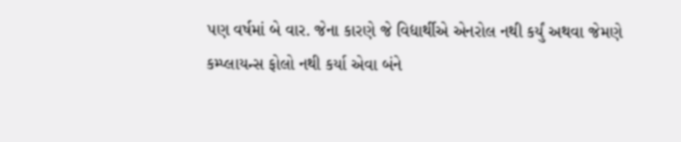પણ વર્ષમાં બે વાર. જેના કારણે જે વિદ્યાર્થીએ એનરોલ નથી કર્યું અથવા જેમણે કમ્પ્લાયન્સ ફોલો નથી કર્યા એવા બંને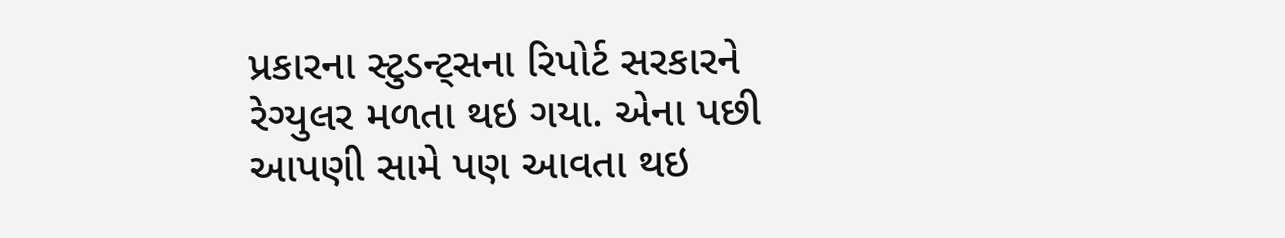પ્રકારના સ્ટુડન્ટ્સના રિપોર્ટ સરકારને રેગ્યુલર મળતા થઇ ગયા. એના પછી આપણી સામે પણ આવતા થઇ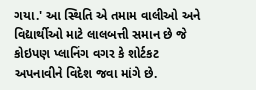ગયા.' આ સ્થિતિ એ તમામ વાલીઓ અને વિદ્યાર્થીઓ માટે લાલબત્તી સમાન છે જે કોઇપણ પ્લાનિંગ વગર કે શોર્ટકટ અપનાવીને વિદેશ જવા માંગે છે.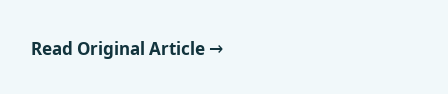Read Original Article →